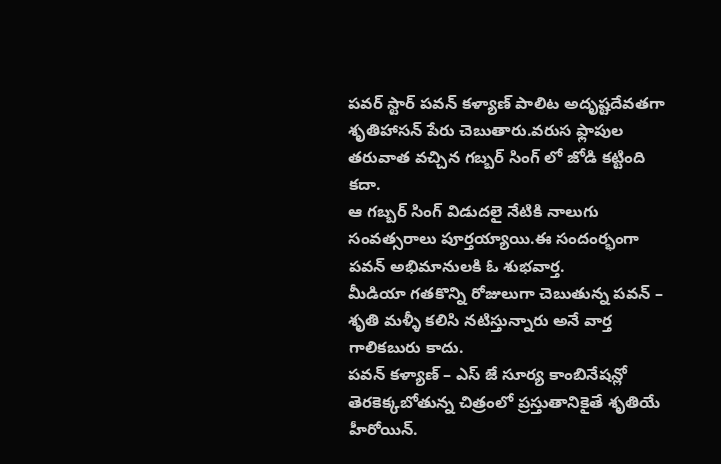పవర్ స్టార్ పవన్ కళ్యాణ్ పాలిట అదృష్టదేవతగా శృతిహాసన్ పేరు చెబుతారు.వరుస ఫ్లాపుల తరువాత వచ్చిన గబ్బర్ సింగ్ లో జోడి కట్టింది కదా.
ఆ గబ్బర్ సింగ్ విడుదలై నేటికి నాలుగు సంవత్సరాలు పూర్తయ్యాయి.ఈ సందంర్భంగా పవన్ అభిమానులకి ఓ శుభవార్త.
మీడియా గతకొన్ని రోజులుగా చెబుతున్న పవన్ – శృతి మళ్ళీ కలిసి నటిస్తున్నారు అనే వార్త గాలికబురు కాదు.
పవన్ కళ్యాణ్ – ఎస్ జే సూర్య కాంబినేషన్లో తెరకెక్కబోతున్న చిత్రంలో ప్రస్తుతానికైతే శృతియే హీరోయిన్.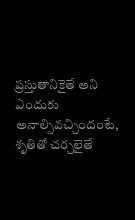ప్రస్తుతానికైతే అని ఎందుకు అనాల్సివచ్చిందంటే, శృతితో చర్చలైతే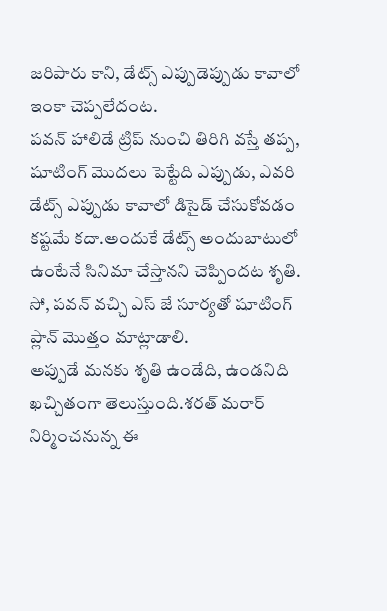జరిపారు కాని, డేట్స్ ఎప్పుడెప్పుడు కావాలో ఇంకా చెప్పలేదంట.
పవన్ హాలిడే ట్రిప్ నుంచి తిరిగి వస్తే తప్ప, షూటింగ్ మొదలు పెట్టేది ఎప్పుడు, ఎవరి డేట్స్ ఎప్పుడు కావాలో డిసైడ్ చేసుకోవడం కష్టమే కదా.అందుకే డేట్స్ అందుబాటులో ఉంటేనే సినిమా చేస్తానని చెప్పిందట శృతి.
సో, పవన్ వచ్చి ఎస్ జే సూర్యతో షూటింగ్ ప్లాన్ మొత్తం మాట్లాడాలి.
అప్పుడే మనకు శృతి ఉండేది, ఉండనిది ఖచ్చితంగా తెలుస్తుంది.శరత్ మరార్ నిర్మించనున్న ఈ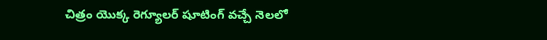చిత్రం యొక్క రెగ్యూలర్ షూటింగ్ వచ్చే నెలలో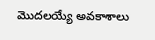మొదలయ్యే అవకాశాలు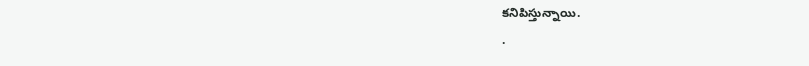కనిపిస్తున్నాయి.
.